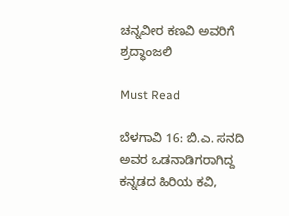ಚನ್ನವೀರ ಕಣವಿ ಅವರಿಗೆ ಶ್ರದ್ಧಾಂಜಲಿ

Must Read

ಬೆಳಗಾವಿ 16: ಬಿ.ಎ. ಸನದಿ ಅವರ ಒಡನಾಡಿಗರಾಗಿದ್ದ ಕನ್ನಡದ ಹಿರಿಯ ಕವಿ,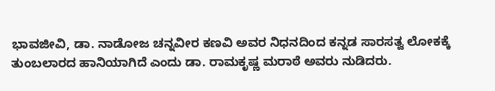ಭಾವಜೀವಿ, ಡಾ. ನಾಡೋಜ ಚನ್ನವೀರ ಕಣವಿ ಅವರ ನಿಧನದಿಂದ ಕನ್ನಡ ಸಾರಸತ್ವ ಲೋಕಕ್ಕೆ ತುಂಬಲಾರದ ಹಾನಿಯಾಗಿದೆ ಎಂದು ಡಾ. ರಾಮಕೃಷ್ಣ ಮರಾಠೆ ಅವರು ನುಡಿದರು.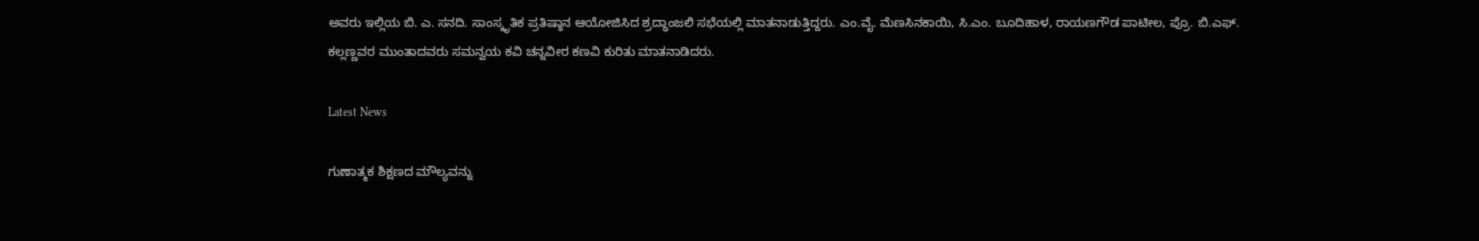ಅವರು ಇಲ್ಲಿಯ ಬಿ. ಎ. ಸನದಿ. ಸಾಂಸ್ಕೃತಿಕ ಪ್ರತಿಷ್ಠಾನ ಆಯೋಜಿಸಿದ ಶ್ರದ್ಧಾಂಜಲಿ ಸಭೆಯಲ್ಲಿ ಮಾತನಾಡುತ್ತಿದ್ದರು. ಎಂ.ವೈ. ಮೆಣಸಿನಕಾಯಿ, ಸಿ.ಎಂ. ಬೂದಿಹಾಳ, ರಾಯಣಗೌಡ ಪಾಟೀಲ, ಪ್ರೊ. ಬಿ.ಎಫ್. ಕಲ್ಲಣ್ಣವರ ಮುಂತಾದವರು ಸಮನ್ವಯ ಕವಿ ಚನ್ನವೀರ ಕಣವಿ ಕುರಿತು ಮಾತನಾಡಿದರು.

Latest News

ಗುಣಾತ್ಮಕ ಶಿಕ್ಷಣದ ಮೌಲ್ಯವನ್ನು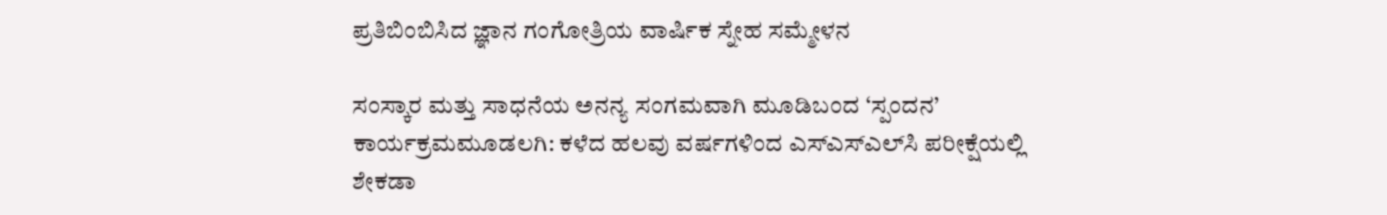ಪ್ರತಿಬಿಂಬಿಸಿದ ಜ್ಞಾನ ಗಂಗೋತ್ರಿಯ ವಾರ್ಷಿಕ ಸ್ನೇಹ ಸಮ್ಮೇಳನ

ಸಂಸ್ಕಾರ ಮತ್ತು ಸಾಧನೆಯ ಅನನ್ಯ ಸಂಗಮವಾಗಿ ಮೂಡಿಬಂದ ‘ಸ್ಪಂದನ’ ಕಾರ್ಯಕ್ರಮಮೂಡಲಗಿ: ಕಳೆದ ಹಲವು ವರ್ಷಗಳಿಂದ ಎಸ್‌ಎಸ್‌ಎಲ್‌ಸಿ ಪರೀಕ್ಷೆಯಲ್ಲಿ ಶೇಕಡಾ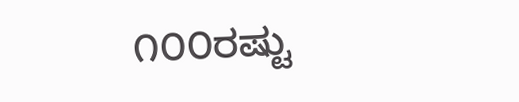೧೦೦ರಷ್ಟು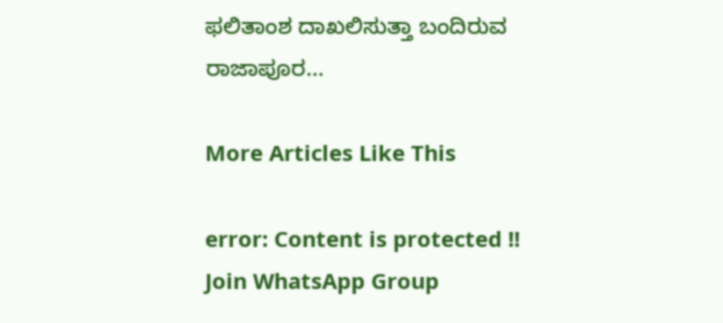ಫಲಿತಾಂಶ ದಾಖಲಿಸುತ್ತಾ ಬಂದಿರುವ ರಾಜಾಪೂರ...

More Articles Like This

error: Content is protected !!
Join WhatsApp Group